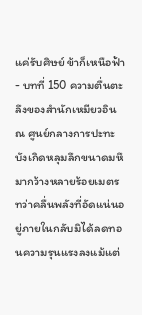แค่รับศิษย์ ข้าก็เหนือฟ้า - บทที่ 150 ความตื่นตะลึงของสำนักเหมียวอิน
ณ ศูนย์กลางการปะทะ บังเกิดหลุมลึกขนาดมหึมากว้างหลายร้อยเมตร ทว่าคลื่นพลังที่อัดแน่นอยู่ภายในกลับมิได้ลดทอนความรุนแรงลงแม้แต่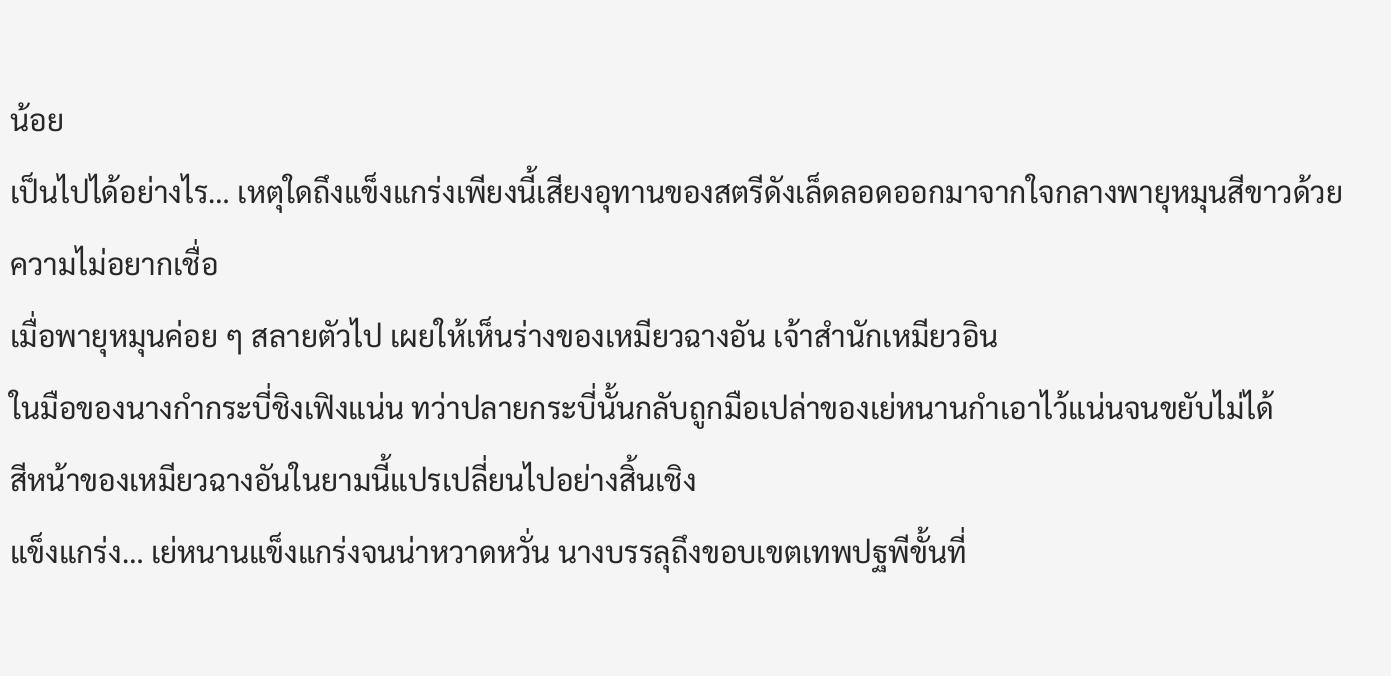น้อย
เป็นไปได้อย่างไร… เหตุใดถึงแข็งแกร่งเพียงนี้เสียงอุทานของสตรีดังเล็ดลอดออกมาจากใจกลางพายุหมุนสีขาวด้วยความไม่อยากเชื่อ
เมื่อพายุหมุนค่อย ๆ สลายตัวไป เผยให้เห็นร่างของเหมียวฉางอัน เจ้าสำนักเหมียวอิน
ในมือของนางกำกระบี่ชิงเฟิงแน่น ทว่าปลายกระบี่นั้นกลับถูกมือเปล่าของเย่หนานกำเอาไว้แน่นจนขยับไม่ได้
สีหน้าของเหมียวฉางอันในยามนี้แปรเปลี่ยนไปอย่างสิ้นเชิง
แข็งแกร่ง… เย่หนานแข็งแกร่งจนน่าหวาดหวั่น นางบรรลุถึงขอบเขตเทพปฐพีขั้นที่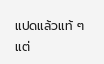แปดแล้วแท้ ๆ แต่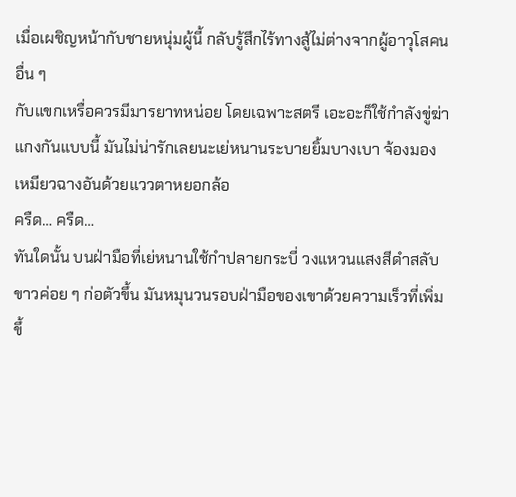เมื่อเผชิญหน้ากับชายหนุ่มผู้นี้ กลับรู้สึกไร้ทางสู้ไม่ต่างจากผู้อาวุโสคนอื่น ๆ
กับแขกเหรื่อควรมีมารยาทหน่อย โดยเฉพาะสตรี เอะอะก็ใช้กำลังขู่ฆ่าแกงกันแบบนี้ มันไม่น่ารักเลยนะเย่หนานระบายยิ้มบางเบา จ้องมองเหมียวฉางอันด้วยแววตาหยอกล้อ
ครืด… ครืด…
ทันใดนั้น บนฝ่ามือที่เย่หนานใช้กำปลายกระบี่ วงแหวนแสงสีดำสลับขาวค่อย ๆ ก่อตัวขึ้น มันหมุนวนรอบฝ่ามือของเขาด้วยความเร็วที่เพิ่มขึ้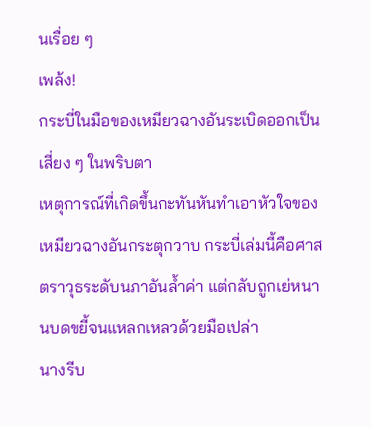นเรื่อย ๆ
เพล้ง!
กระบี่ในมือของเหมียวฉางอันระเบิดออกเป็นเสี่ยง ๆ ในพริบตา
เหตุการณ์ที่เกิดขึ้นกะทันหันทำเอาหัวใจของเหมียวฉางอันกระตุกวาบ กระบี่เล่มนี้คือศาสตราวุธระดับนภาอันล้ำค่า แต่กลับถูกเย่หนานบดขยี้จนแหลกเหลวด้วยมือเปล่า
นางรีบ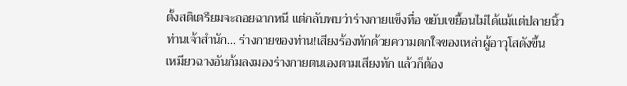ตั้งสติเตรียมจะถอยฉากหนี แต่กลับพบว่าร่างกายแข็งทื่อ ขยับเขยื้อนไม่ได้แม้แต่ปลายนิ้ว
ท่านเจ้าสำนัก… ร่างกายของท่าน!เสียงร้องทักด้วยความตกใจของเหล่าผู้อาวุโสดังขึ้น
เหมียวฉางอันก้มลงมองร่างกายตนเองตามเสียงทัก แล้วก็ต้อง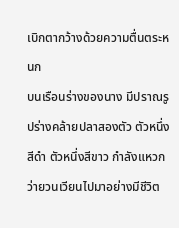เบิกตากว้างด้วยความตื่นตระหนก
บนเรือนร่างของนาง มีปราณรูปร่างคล้ายปลาสองตัว ตัวหนึ่งสีดำ ตัวหนึ่งสีขาว กำลังแหวกว่ายวนเวียนไปมาอย่างมีชีวิต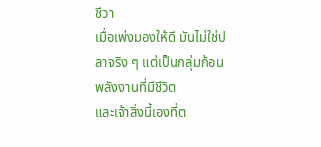ชีวา
เมื่อเพ่งมองให้ดี มันไม่ใช่ปลาจริง ๆ แต่เป็นกลุ่มก้อนพลังงานที่มีชีวิต
และเจ้าสิ่งนี้เองที่ต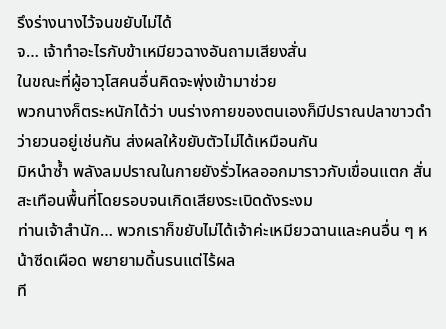รึงร่างนางไว้จนขยับไม่ได้
จ… เจ้าทำอะไรกับข้าเหมียวฉางอันถามเสียงสั่น
ในขณะที่ผู้อาวุโสคนอื่นคิดจะพุ่งเข้ามาช่วย
พวกนางก็ตระหนักได้ว่า บนร่างกายของตนเองก็มีปราณปลาขาวดำว่ายวนอยู่เช่นกัน ส่งผลให้ขยับตัวไม่ได้เหมือนกัน
มิหนำซ้ำ พลังลมปราณในกายยังรั่วไหลออกมาราวกับเขื่อนแตก สั่นสะเทือนพื้นที่โดยรอบจนเกิดเสียงระเบิดดังระงม
ท่านเจ้าสำนัก… พวกเราก็ขยับไม่ได้เจ้าค่ะเหมียวฉานและคนอื่น ๆ หน้าซีดเผือด พยายามดิ้นรนแต่ไร้ผล
ที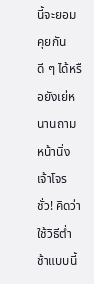นี้จะยอมคุยกันดี ๆ ได้หรือยังเย่หนานถามหน้านิ่ง
เจ้าโจรชั่ว! คิดว่าใช้วิธีต่ำช้าแบบนี้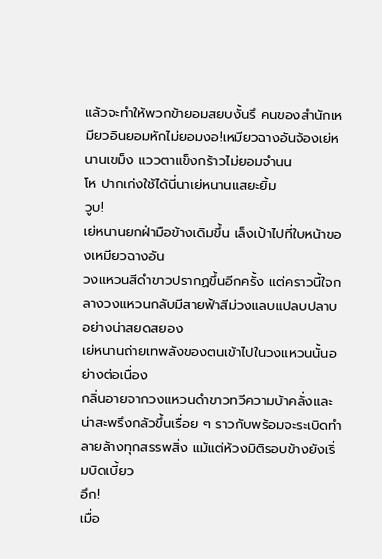แล้วจะทำให้พวกข้ายอมสยบงั้นรึ คนของสำนักเหมียวอินยอมหักไม่ยอมงอ!เหมียวฉางอันจ้องเย่หนานเขม็ง แววตาแข็งกร้าวไม่ยอมจำนน
โห ปากเก่งใช้ได้นี่นาเย่หนานแสยะยิ้ม
วูบ!
เย่หนานยกฝ่ามือข้างเดิมขึ้น เล็งเป้าไปที่ใบหน้าของเหมียวฉางอัน
วงแหวนสีดำขาวปรากฏขึ้นอีกครั้ง แต่คราวนี้ใจกลางวงแหวนกลับมีสายฟ้าสีม่วงแลบแปลบปลาบอย่างน่าสยดสยอง
เย่หนานถ่ายเทพลังของตนเข้าไปในวงแหวนนั้นอย่างต่อเนื่อง
กลิ่นอายจากวงแหวนดำขาวทวีความบ้าคลั่งและน่าสะพรึงกลัวขึ้นเรื่อย ๆ ราวกับพร้อมจะระเบิดทำลายล้างทุกสรรพสิ่ง แม้แต่ห้วงมิติรอบข้างยังเริ่มบิดเบี้ยว
อึก!
เมื่อ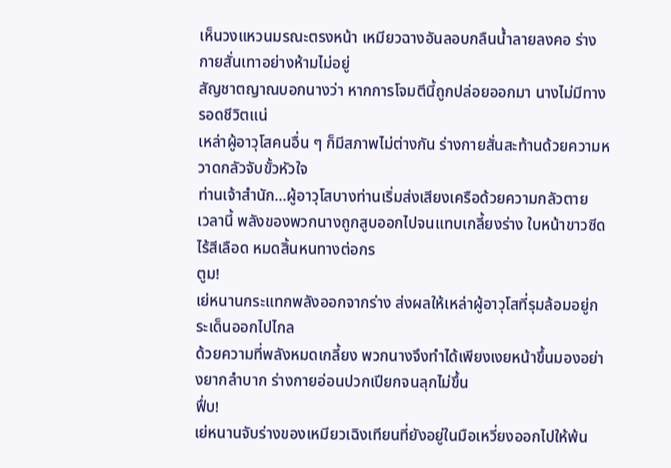เห็นวงแหวนมรณะตรงหน้า เหมียวฉางอันลอบกลืนน้ำลายลงคอ ร่างกายสั่นเทาอย่างห้ามไม่อยู่
สัญชาตญาณบอกนางว่า หากการโจมตีนี้ถูกปล่อยออกมา นางไม่มีทางรอดชีวิตแน่
เหล่าผู้อาวุโสคนอื่น ๆ ก็มีสภาพไม่ต่างกัน ร่างกายสั่นสะท้านด้วยความหวาดกลัวจับขั้วหัวใจ
ท่านเจ้าสำนัก…ผู้อาวุโสบางท่านเริ่มส่งเสียงเครือด้วยความกลัวตาย
เวลานี้ พลังของพวกนางถูกสูบออกไปจนแทบเกลี้ยงร่าง ใบหน้าขาวซีดไร้สีเลือด หมดสิ้นหนทางต่อกร
ตูม!
เย่หนานกระแทกพลังออกจากร่าง ส่งผลให้เหล่าผู้อาวุโสที่รุมล้อมอยู่กระเด็นออกไปไกล
ด้วยความที่พลังหมดเกลี้ยง พวกนางจึงทำได้เพียงเงยหน้าขึ้นมองอย่างยากลำบาก ร่างกายอ่อนปวกเปียกจนลุกไม่ขึ้น
ฟึ่บ!
เย่หนานจับร่างของเหมียวเฉิงเทียนที่ยังอยู่ในมือเหวี่ยงออกไปให้พ้น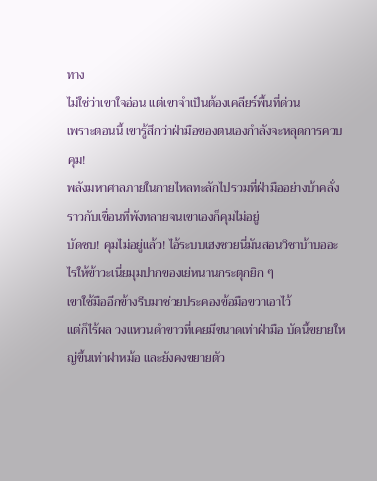ทาง
ไม่ใช่ว่าเขาใจอ่อน แต่เขาจำเป็นต้องเคลียร์พื้นที่ด่วน
เพราะตอนนี้ เขารู้สึกว่าฝ่ามือของตนเองกำลังจะหลุดการควบคุม!
พลังมหาศาลภายในกายไหลทะลักไปรวมที่ฝ่ามืออย่างบ้าคลั่ง ราวกับเขื่อนที่พังทลายจนเขาเองก็คุมไม่อยู่
บัดซบ! คุมไม่อยู่แล้ว! ไอ้ระบบเฮงซวยนี่มันสอนวิชาบ้าบออะไรให้ข้าวะเนี่ยมุมปากของเย่หนานกระตุกยิก ๆ
เขาใช้มืออีกข้างรีบมาช่วยประคองข้อมือขวาเอาไว้
แต่ก็ไร้ผล วงแหวนดำขาวที่เคยมีขนาดเท่าฝ่ามือ บัดนี้ขยายใหญ่ขึ้นเท่าฝาหม้อ และยังคงขยายตัว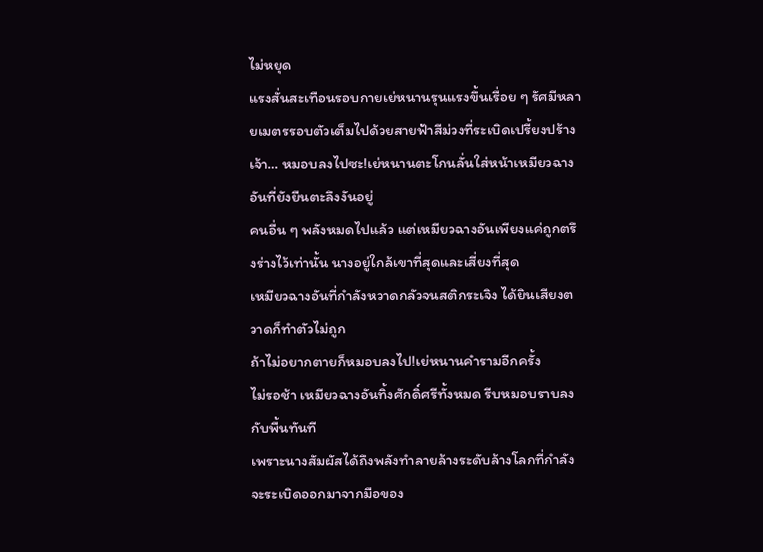ไม่หยุด
แรงสั่นสะเทือนรอบกายเย่หนานรุนแรงขึ้นเรื่อย ๆ รัศมีหลายเมตรรอบตัวเต็มไปด้วยสายฟ้าสีม่วงที่ระเบิดเปรี้ยงปร้าง
เจ้า… หมอบลงไปซะ!เย่หนานตะโกนลั่นใส่หน้าเหมียวฉางอันที่ยังยืนตะลึงงันอยู่
คนอื่น ๆ พลังหมดไปแล้ว แต่เหมียวฉางอันเพียงแค่ถูกตรึงร่างไว้เท่านั้น นางอยู่ใกล้เขาที่สุดและเสี่ยงที่สุด
เหมียวฉางอันที่กำลังหวาดกลัวจนสติกระเจิง ได้ยินเสียงตวาดก็ทำตัวไม่ถูก
ถ้าไม่อยากตายก็หมอบลงไป!เย่หนานคำรามอีกครั้ง
ไม่รอช้า เหมียวฉางอันทิ้งศักดิ์ศรีทั้งหมด รีบหมอบราบลงกับพื้นทันที
เพราะนางสัมผัสได้ถึงพลังทำลายล้างระดับล้างโลกที่กำลังจะระเบิดออกมาจากมือของ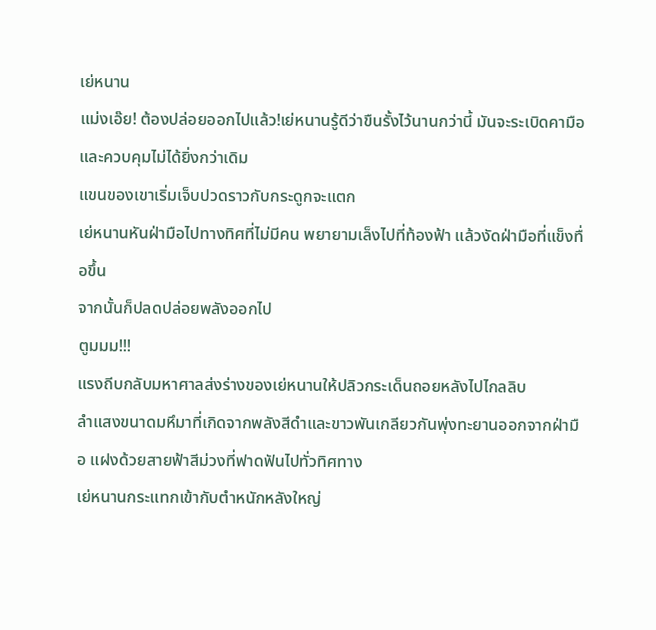เย่หนาน
แม่งเอ๊ย! ต้องปล่อยออกไปแล้ว!เย่หนานรู้ดีว่าขืนรั้งไว้นานกว่านี้ มันจะระเบิดคามือและควบคุมไม่ได้ยิ่งกว่าเดิม
แขนของเขาเริ่มเจ็บปวดราวกับกระดูกจะแตก
เย่หนานหันฝ่ามือไปทางทิศที่ไม่มีคน พยายามเล็งไปที่ท้องฟ้า แล้วงัดฝ่ามือที่แข็งทื่อขึ้น
จากนั้นก็ปลดปล่อยพลังออกไป
ตูมมม!!!
แรงถีบกลับมหาศาลส่งร่างของเย่หนานให้ปลิวกระเด็นถอยหลังไปไกลลิบ
ลำแสงขนาดมหึมาที่เกิดจากพลังสีดำและขาวพันเกลียวกันพุ่งทะยานออกจากฝ่ามือ แฝงด้วยสายฟ้าสีม่วงที่ฟาดฟันไปทั่วทิศทาง
เย่หนานกระแทกเข้ากับตำหนักหลังใหญ่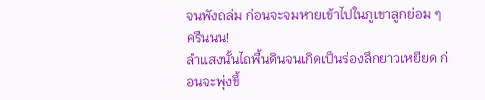จนพังถล่ม ก่อนจะจมหายเข้าไปในภูเขาลูกย่อม ๆ
ครืนนน!
ลำแสงนั้นไถพื้นดินจนเกิดเป็นร่องลึกยาวเหยียด ก่อนจะพุ่งขึ้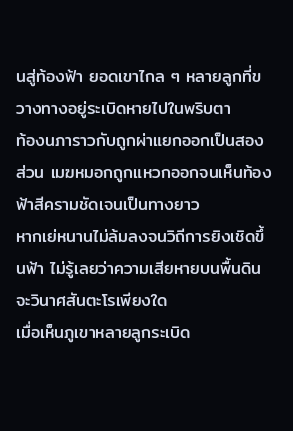นสู่ท้องฟ้า ยอดเขาไกล ๆ หลายลูกที่ขวางทางอยู่ระเบิดหายไปในพริบตา
ท้องนภาราวกับถูกผ่าแยกออกเป็นสองส่วน เมฆหมอกถูกแหวกออกจนเห็นท้องฟ้าสีครามชัดเจนเป็นทางยาว
หากเย่หนานไม่ล้มลงจนวิถีการยิงเชิดขึ้นฟ้า ไม่รู้เลยว่าความเสียหายบนพื้นดินจะวินาศสันตะโรเพียงใด
เมื่อเห็นภูเขาหลายลูกระเบิด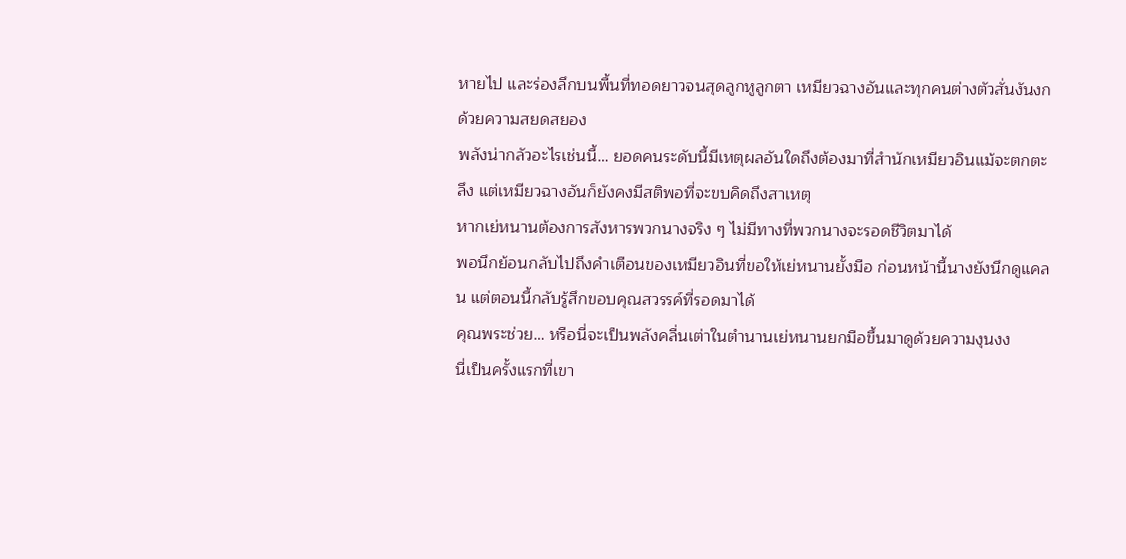หายไป และร่องลึกบนพื้นที่ทอดยาวจนสุดลูกหูลูกตา เหมียวฉางอันและทุกคนต่างตัวสั่นงันงกด้วยความสยดสยอง
พลังน่ากลัวอะไรเช่นนี้… ยอดคนระดับนี้มีเหตุผลอันใดถึงต้องมาที่สำนักเหมียวอินแม้จะตกตะลึง แต่เหมียวฉางอันก็ยังคงมีสติพอที่จะขบคิดถึงสาเหตุ
หากเย่หนานต้องการสังหารพวกนางจริง ๆ ไม่มีทางที่พวกนางจะรอดชีวิตมาได้
พอนึกย้อนกลับไปถึงคำเตือนของเหมียวอินที่ขอให้เย่หนานยั้งมือ ก่อนหน้านี้นางยังนึกดูแคลน แต่ตอนนี้กลับรู้สึกขอบคุณสวรรค์ที่รอดมาได้
คุณพระช่วย… หรือนี่จะเป็นพลังคลื่นเต่าในตำนานเย่หนานยกมือขึ้นมาดูด้วยความงุนงง
นี่เป็นครั้งแรกที่เขา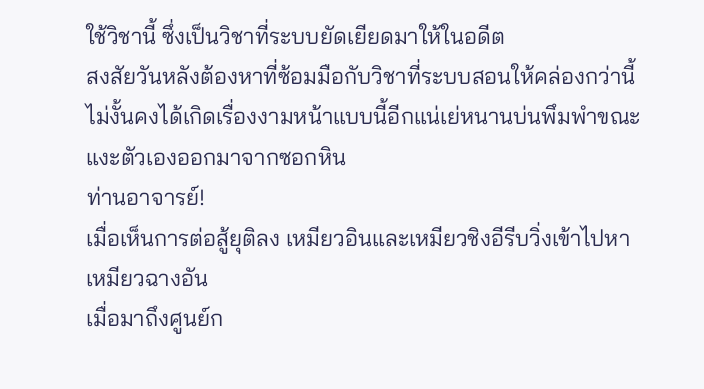ใช้วิชานี้ ซึ่งเป็นวิชาที่ระบบยัดเยียดมาให้ในอดีต
สงสัยวันหลังต้องหาที่ซ้อมมือกับวิชาที่ระบบสอนให้คล่องกว่านี้ ไม่งั้นคงได้เกิดเรื่องงามหน้าแบบนี้อีกแน่เย่หนานบ่นพึมพำขณะแงะตัวเองออกมาจากซอกหิน
ท่านอาจารย์!
เมื่อเห็นการต่อสู้ยุติลง เหมียวอินและเหมียวชิงอีรีบวิ่งเข้าไปหาเหมียวฉางอัน
เมื่อมาถึงศูนย์ก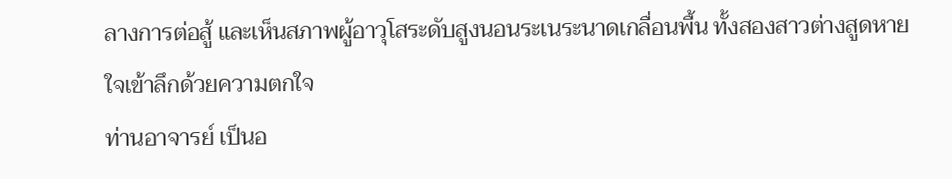ลางการต่อสู้ และเห็นสภาพผู้อาวุโสระดับสูงนอนระเนระนาดเกลื่อนพื้น ทั้งสองสาวต่างสูดหายใจเข้าลึกด้วยความตกใจ
ท่านอาจารย์ เป็นอ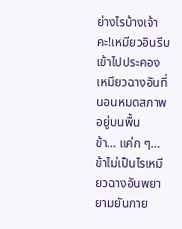ย่างไรบ้างเจ้าคะ!เหมียวอินรีบเข้าไปประคองเหมียวฉางอันที่นอนหมดสภาพอยู่บนพื้น
ข้า… แค่ก ๆ… ข้าไม่เป็นไรเหมียวฉางอันพยายามยันกาย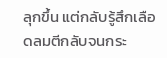ลุกขึ้น แต่กลับรู้สึกเลือดลมตีกลับจนกระ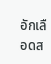อักเลือดส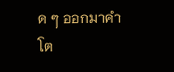ด ๆ ออกมาคำโต